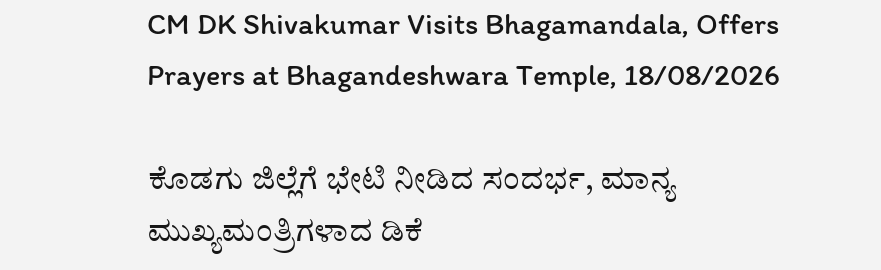CM DK Shivakumar Visits Bhagamandala, Offers Prayers at Bhagandeshwara Temple, 18/08/2026

ಕೊಡಗು ಜಿಲ್ಲೆಗೆ ಭೇಟಿ ನೀಡಿದ ಸಂದರ್ಭ, ಮಾನ್ಯ ಮುಖ್ಯಮಂತ್ರಿಗಳಾದ ಡಿಕೆ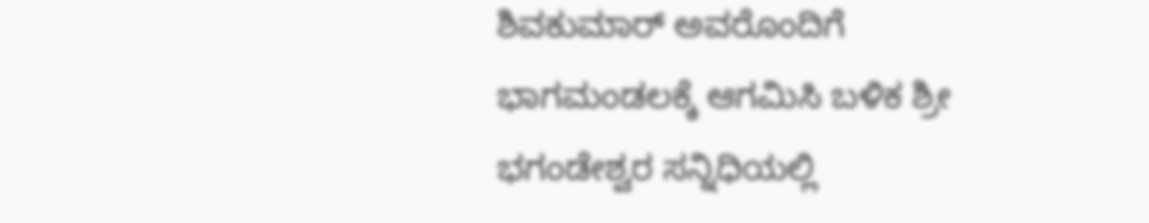ಶಿವಕುಮಾರ್ ಅವರೊಂದಿಗೆ ಭಾಗಮಂಡಲಕ್ಕೆ ಆಗಮಿಸಿ ಬಳಿಕ ಶ್ರೀ ಭಗಂಡೇಶ್ವರ ಸನ್ನಿಧಿಯಲ್ಲಿ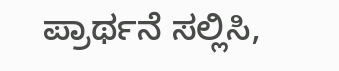ಪ್ರಾರ್ಥನೆ ಸಲ್ಲಿಸಿ,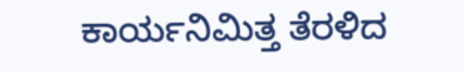ಕಾರ್ಯನಿಮಿತ್ತ ತೆರಳಿದ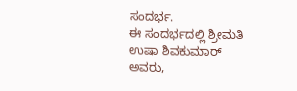ಸಂದರ್ಭ.
ಈ ಸಂದರ್ಭದಲ್ಲಿ ಶ್ರೀಮತಿ ಉಷಾ ಶಿವಕುಮಾರ್ ಅವರು,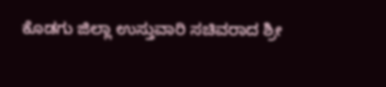ಕೊಡಗು ಜಿಲ್ಲಾ ಉಸ್ತುವಾರಿ ಸಚಿವರಾದ ಶ್ರೀ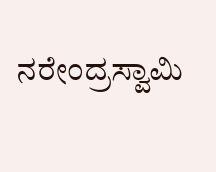ನರೇಂದ್ರಸ್ವಾಮಿ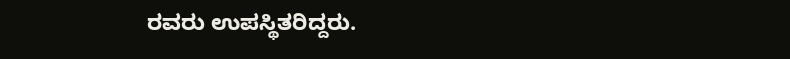ರವರು ಉಪಸ್ಥಿತರಿದ್ದರು.